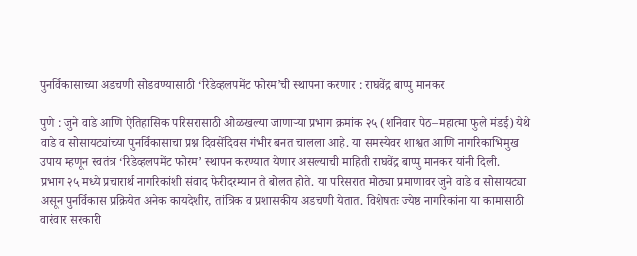पुनर्विकासाच्या अडचणी सोडवण्यासाठी ‘रिडेव्हलपमेंट फोरम’ची स्थापना करणार : राघवेंद्र बाप्पु मानकर

पुणे : जुने वाडे आणि ऐतिहासिक परिसरासाठी ओळखल्या जाणाऱ्या प्रभाग क्रमांक २५ (शनिवार पेठ–महात्मा फुले मंडई) येथे वाडे व सोसायट्यांच्या पुनर्विकासाचा प्रश्न दिवसेंदिवस गंभीर बनत चालला आहे. या समस्येवर शाश्वत आणि नागरिकाभिमुख उपाय म्हणून स्वतंत्र ‘रिडेव्हलपमेंट फोरम’ स्थापन करण्यात येणार असल्याची माहिती राघवेंद्र बाप्पु मानकर यांनी दिली.
प्रभाग २५ मध्ये प्रचारार्थ नागरिकांशी संवाद फेरीदरम्यान ते बोलत होते. या परिसरात मोठ्या प्रमाणावर जुने वाडे व सोसायट्या असून पुनर्विकास प्रक्रियेत अनेक कायदेशीर, तांत्रिक व प्रशासकीय अडचणी येतात. विशेषतः ज्येष्ठ नागरिकांना या कामासाठी वारंवार सरकारी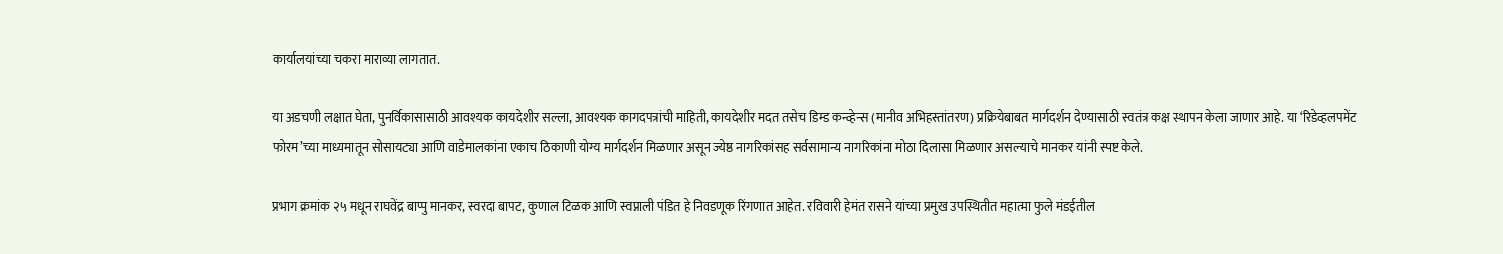कार्यालयांच्या चकरा माराव्या लागतात.

या अडचणी लक्षात घेता, पुनर्विकासासाठी आवश्यक कायदेशीर सल्ला, आवश्यक कागदपत्रांची माहिती, कायदेशीर मदत तसेच डिम्ड कन्व्हेन्स (मानीव अभिहस्तांतरण) प्रक्रियेबाबत मार्गदर्शन देण्यासाठी स्वतंत्र कक्ष स्थापन केला जाणार आहे. या ‘रिडेव्हलपमेंट फोरम’च्या माध्यमातून सोसायट्या आणि वाडेमालकांना एकाच ठिकाणी योग्य मार्गदर्शन मिळणार असून ज्येष्ठ नागरिकांसह सर्वसामान्य नागरिकांना मोठा दिलासा मिळणार असल्याचे मानकर यांनी स्पष्ट केले.

प्रभाग क्रमांक २५ मधून राघवेंद्र बाप्पु मानकर, स्वरदा बापट, कुणाल टिळक आणि स्वप्नाली पंडित हे निवडणूक रिंगणात आहेत. रविवारी हेमंत रासने यांच्या प्रमुख उपस्थितीत महात्मा फुले मंडईतील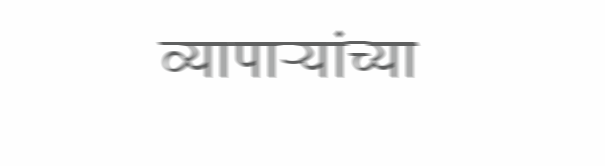व्यापाऱ्यांच्या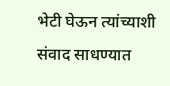भेटी घेऊन त्यांच्याशी संवाद साधण्यात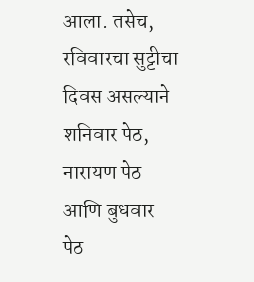आला. तसेच, रविवारचा सुट्टीचा दिवस असल्याने शनिवार पेठ, नारायण पेठ आणि बुधवार पेठ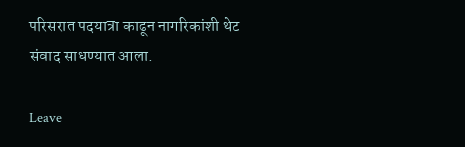परिसरात पदयात्रा काढून नागरिकांशी थेट संवाद साधण्यात आला.

Leave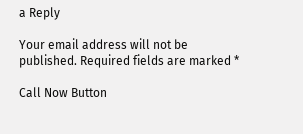a Reply

Your email address will not be published. Required fields are marked *

Call Now Button